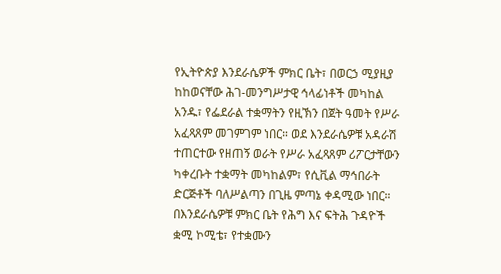የኢትዮጵያ እንደራሴዎች ምክር ቤት፣ በወርኃ ሚያዚያ ከከወናቸው ሕገ-መንግሥታዊ ኅላፊነቶች መካከል አንዱ፣ የፌደራል ተቋማትን የዚኽን በጀት ዓመት የሥራ አፈጻጸም መገምገም ነበር። ወደ እንደራሴዎቹ አዳራሽ ተጠርተው የዘጠኝ ወራት የሥራ አፈጻጸም ሪፖርታቸውን ካቀረቡት ተቋማት መካከልም፣ የሲቪል ማኅበራት ድርጅቶች ባለሥልጣን በጊዜ ምጣኔ ቀዳሚው ነበር።
በእንደራሴዎቹ ምክር ቤት የሕግ እና ፍትሕ ጉዳዮች ቋሚ ኮሚቴ፣ የተቋሙን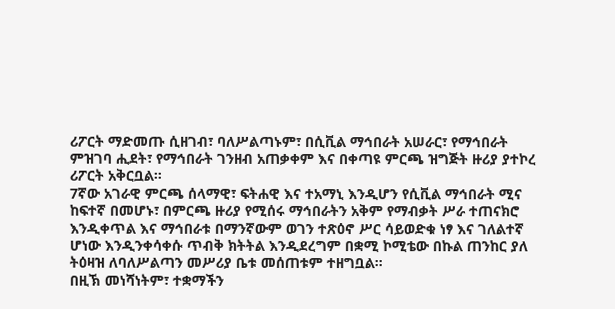ሪፖርት ማድመጡ ሲዘገብ፣ ባለሥልጣኑም፣ በሲቪል ማኅበራት አሠራር፣ የማኅበራት ምዝገባ ሒደት፣ የማኅበራት ገንዘብ አጠቃቀም እና በቀጣዩ ምርጫ ዝግጅት ዙሪያ ያተኮረ ሪፖርት አቅርቧል።
7ኛው አገራዊ ምርጫ ሰላማዊ፣ ፍትሐዊ እና ተአማኒ እንዲሆን የሲቪል ማኅበራት ሚና ከፍተኛ በመሆኑ፣ በምርጫ ዙሪያ የሚሰሩ ማኅበራትን አቅም የማብቃት ሥራ ተጠናክሮ እንዲቀጥል እና ማኅበራቱ በማንኛውም ወገን ተጽዕኖ ሥር ሳይወድቁ ነፃ እና ገለልተኛ ሆነው እንዲንቀሳቀሱ ጥብቅ ክትትል እንዲደረግም በቋሚ ኮሚቴው በኩል ጠንከር ያለ ትዕዛዝ ለባለሥልጣን መሥሪያ ቤቱ መሰጠቱም ተዘግቧል።
በዚኽ መነሻነትም፣ ተቋማችን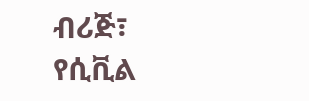ብሪጅ፣ የሲቪል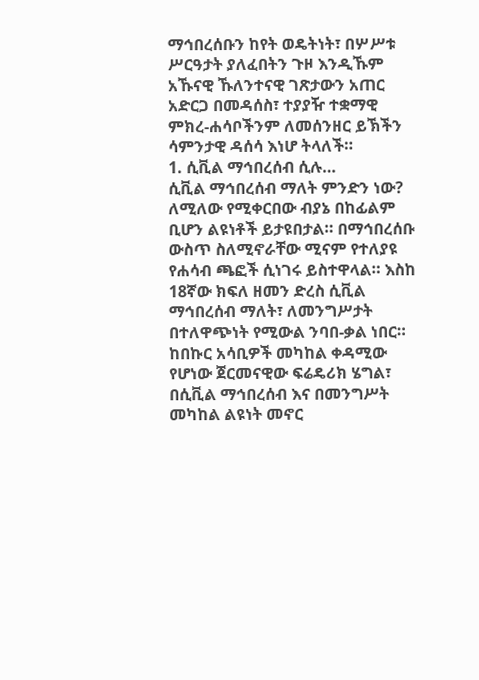ማኅበረሰቡን ከየት ወዴትነት፣ በሦሥቱ ሥርዓታት ያለፈበትን ጉዞ እንዲኹም አኹናዊ ኹለንተናዊ ገጽታውን አጠር አድርጋ በመዳሰስ፣ ተያያዥ ተቋማዊ ምክረ-ሐሳቦችንም ለመሰንዘር ይኽችን ሳምንታዊ ዳሰሳ እነሆ ትላለች።
1. ሲቪል ማኅበረሰብ ሲሉ…
ሲቪል ማኅበረሰብ ማለት ምንድን ነው? ለሚለው የሚቀርበው ብያኔ በከፊልም ቢሆን ልዩነቶች ይታዩበታል። በማኅበረሰቡ ውስጥ ስለሚኖራቸው ሚናም የተለያዩ የሐሳብ ጫፎች ሲነገሩ ይስተዋላል። እስከ 18ኛው ክፍለ ዘመን ድረስ ሲቪል ማኅበረሰብ ማለት፣ ለመንግሥታት በተለዋጭነት የሚውል ንባበ-ቃል ነበር። ከበኩር አሳቢዎች መካከል ቀዳሚው የሆነው ጀርመናዊው ፍሬዴሪክ ሄግል፣ በሲቪል ማኅበረሰብ እና በመንግሥት መካከል ልዩነት መኖር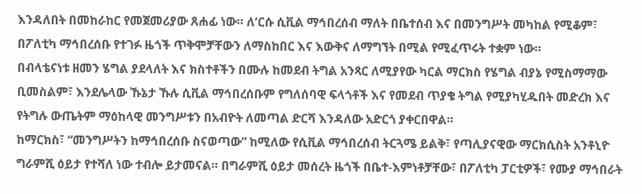እንዳለበት በመከራከር የመጀመሪያው ጸሐፊ ነው። ለ‘ርሱ ሲቪል ማኅበረሰብ ማለት በቤተሰብ እና በመንግሥት መካከል የሚቆም፣ በፖለቲካ ማኅበረሰቡ የተገፉ ዜጎች ጥቅሞቻቸውን ለማስከበር እና እውቅና ለማግኘት በሚል የሚፈጥሩት ተቋም ነው።
በብላቴናነቱ ዘመን ሄግል ያደላለት እና ክስተቶችን በሙሉ ከመደብ ትግል አንጻር ለሚያየው ካርል ማርክስ የሄግል ብያኔ የሚስማማው ቢመስልም፣ እንደሌላው ኹኔታ ኹሉ ሲቪል ማኅበረሰቡም የግለሰባዊ ፍላጎቶች እና የመደብ ጥያቄ ትግል የሚያካሂዱበት መድረክ እና የትግሉ ውጤትም ማዕከላዊ መንግሥቱን በአብዮት ለመጣል ድርሻ እንዳለው አድርጎ ያቀርበዋል።
ከማርክስ፣ “መንግሥትን ከማኅበረሰቡ ስናወጣው” ከሚለው የሲቪል ማኅበረሰብ ትርጓሜ ይልቅ፣ የጣሊያናዊው ማርክሲስት አንቶኒዮ ግራምሺ ዕይታ የተሻለ ነው ተብሎ ይታመናል። በግራምሺ ዕይታ መሰረት ዜጎች በቤተ-እምነቶቻቸው፣ በፖለቲካ ፓርቲዎች፣ የሙያ ማኅበራት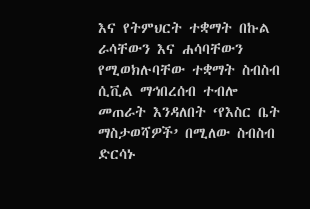እና የትምህርት ተቋማት በኩል ራሳቸውን እና ሐሳባቸውን የሚወክሉባቸው ተቋማት ስብስብ ሲቪል ማኅበረሰብ ተብሎ መጠራት እንዳለበት ‘የእስር ቤት ማስታወሻዎች’ በሚለው ስብስብ ድርሳኑ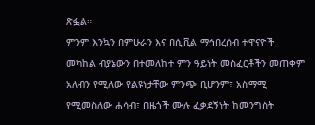ጽፏል።
ምንም እንኳን በምሁራን እና በሲቪል ማኅበረሰብ ተዋናዮች መካከል ብያኔውን በተመለከተ ምን ዓይነት መስፈርቶችን መጠቀም አለብን የሚለው የልዩነታቸው ምንጭ ቢሆንም፣ አስማሚ የሚመስለው ሐሳብ፣ በዜጎች ሙሉ ፈቃደኝነት ከመንግስት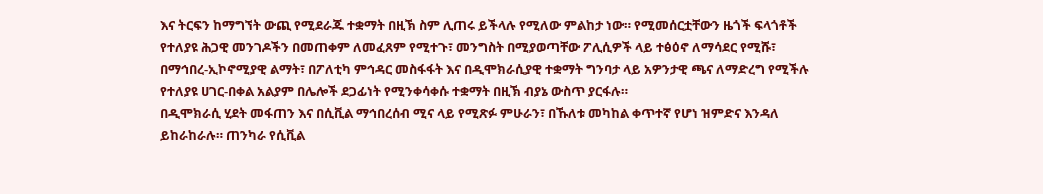እና ትርፍን ከማግኘት ውጪ የሚደራጁ ተቋማት በዚኽ ስም ሊጠሩ ይችላሉ የሚለው ምልከታ ነው። የሚመሰርቷቸውን ዜጎች ፍላጎቶች የተለያዩ ሕጋዊ መንገዶችን በመጠቀም ለመፈጸም የሚተጉ፣ መንግስት በሚያወጣቸው ፖሊሲዎች ላይ ተፅዕኖ ለማሳደር የሚሹ፣ በማኅበረ-ኢኮኖሚያዊ ልማት፣ በፖለቲካ ምኅዳር መስፋፋት እና በዲሞክራሲያዊ ተቋማት ግንባታ ላይ አዎንታዊ ጫና ለማድረግ የሚችሉ የተለያዩ ሀገር-በቀል አልያም በሌሎች ደጋፊነት የሚንቀሳቀሱ ተቋማት በዚኽ ብያኔ ውስጥ ያርፋሉ።
በዲሞክራሲ ሂደት መፋጠን እና በሲቪል ማኅበረሰብ ሚና ላይ የሚጽፉ ምሁራን፣ በኹለቱ መካከል ቀጥተኛ የሆነ ዝምድና እንዳለ ይከራከራሉ። ጠንካራ የሲቪል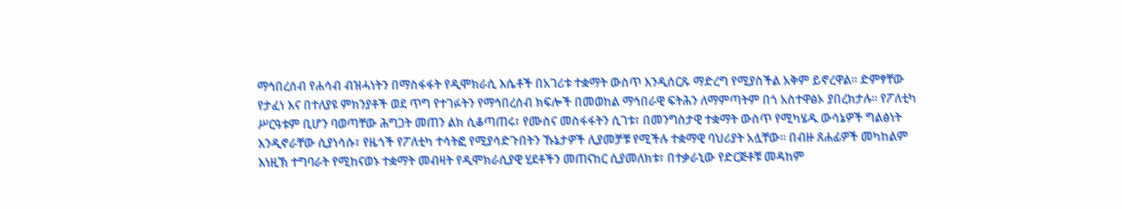ማኅበረሰብ የሐሳብ ብዝሓነትን በማስፋፋት የዲሞክራሲ እሴቶች በአገሪቱ ተቋማት ውስጥ እንዲሰርጹ ማድረግ የሚያስችል አቅም ይኖረዋል። ድምፃቸው የታፈነ እና በተለያዩ ምክንያቶች ወደ ጥግ የተገፉትን የማኅበረሰብ ክፍሎች በመወከል ማኅበራዊ ፍትሕን ለማምጣትም በጎ አስተዋፅኦ ያበረክታሉ። የፖለቲካ ሥርዓቱም ቢሆን ባወጣቸው ሕግጋት መጠን ልክ ሲቆጣጠሩ፣ የሙስና መስፋፋትን ሲገቱ፣ በመንግስታዊ ተቋማት ውስጥ የሚካሄዱ ውሳኔዎች ግልፅነት እንዲኖራቸው ሲያነሳሱ፣ የዜጎች የፖለቲካ ተሳትፎ የሚያሳድጉበትን ኹኔታዎች ሊያመቻቹ የሚችሉ ተቋማዊ ባህሪያት አሏቸው። በብዙ ጸሐፊዎች መካከልም እነዚኽ ተግባራት የሚከናወኑ ተቋማት መብዛት የዲሞክራሲያዊ ሂደቶችን መጠናከር ሲያመለክቱ፣ በተቃራኒው የድርጅቶቹ መዳከም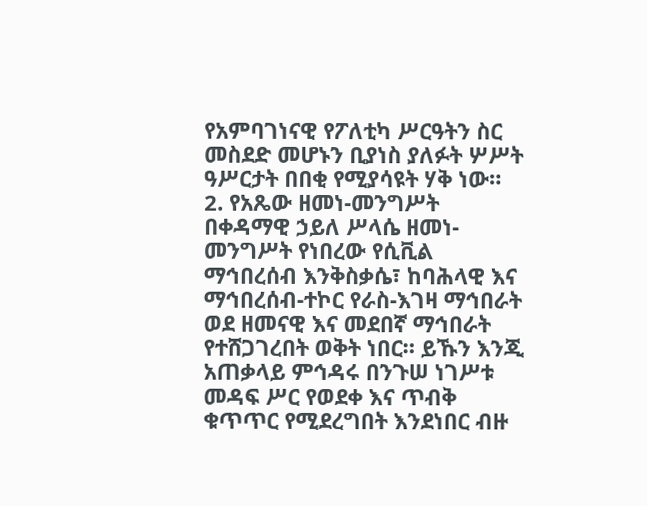የአምባገነናዊ የፖለቲካ ሥርዓትን ስር መስደድ መሆኑን ቢያነስ ያለፉት ሦሥት ዓሥርታት በበቂ የሚያሳዩት ሃቅ ነው።
2. የአጼው ዘመነ-መንግሥት
በቀዳማዊ ኃይለ ሥላሴ ዘመነ-መንግሥት የነበረው የሲቪል ማኅበረሰብ እንቅስቃሴ፣ ከባሕላዊ እና ማኅበረሰብ-ተኮር የራስ-እገዛ ማኅበራት ወደ ዘመናዊ እና መደበኛ ማኅበራት የተሸጋገረበት ወቅት ነበር። ይኹን እንጂ አጠቃላይ ምኅዳሩ በንጉሠ ነገሥቱ መዳፍ ሥር የወደቀ እና ጥብቅ ቁጥጥር የሚደረግበት እንደነበር ብዙ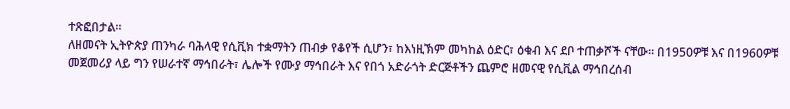ተጽፎበታል።
ለዘመናት ኢትዮጵያ ጠንካራ ባሕላዊ የሲቪክ ተቋማትን ጠብቃ የቆየች ሲሆን፣ ከእነዚኽም መካከል ዕድር፣ ዕቁብ እና ደቦ ተጠቃሾች ናቸው። በ1950ዎቹ እና በ1960ዎቹ መጀመሪያ ላይ ግን የሠራተኛ ማኅበራት፣ ሌሎች የሙያ ማኅበራት እና የበጎ አድራጎት ድርጅቶችን ጨምሮ ዘመናዊ የሲቪል ማኅበረሰብ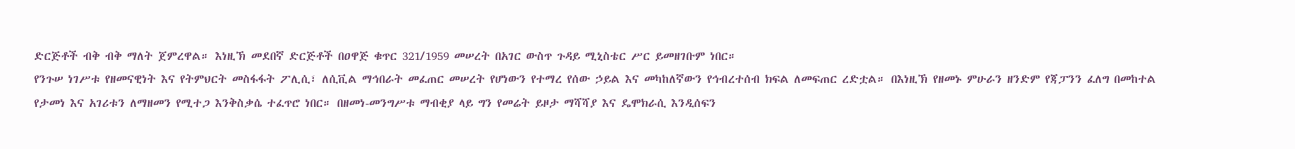ድርጅቶች ብቅ ብቅ ማለት ጀምረዋል። እነዚኽ መደበኛ ድርጅቶች በዐዋጅ ቁጥር 321/1959 መሠረት በአገር ውስጥ ጉዳይ ሚኒስቴር ሥር ይመዘገቡም ነበር።
የንጉሠ ነገሥቱ የዘመናዊነት እና የትምህርት መስፋፋት ፖሊሲ፣ ለሲቪል ማኅበራት መፈጠር መሠረት የሆነውን የተማረ የሰው ኃይል እና መካከለኛውን የኅብረተሰብ ክፍል ለመፍጠር ረድቷል። በእነዚኽ የዘመኑ ምሁራን ዘንድም የጃፓንን ፈለግ በመከተል የታመነ እና አገሪቱን ለማዘመን የሚተጋ እንቅስቃሴ ተፈጥሮ ነበር። በዘመነ-መንግሥቱ ማብቂያ ላይ ግን የመሬት ይዞታ ማሻሻያ እና ዴሞክራሲ እንዲሰፍን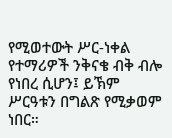የሚወተውት ሥር-ነቀል የተማሪዎች ንቅናቄ ብቅ ብሎ የነበረ ሲሆን፤ ይኽም ሥርዓቱን በግልጽ የሚቃወም ነበር።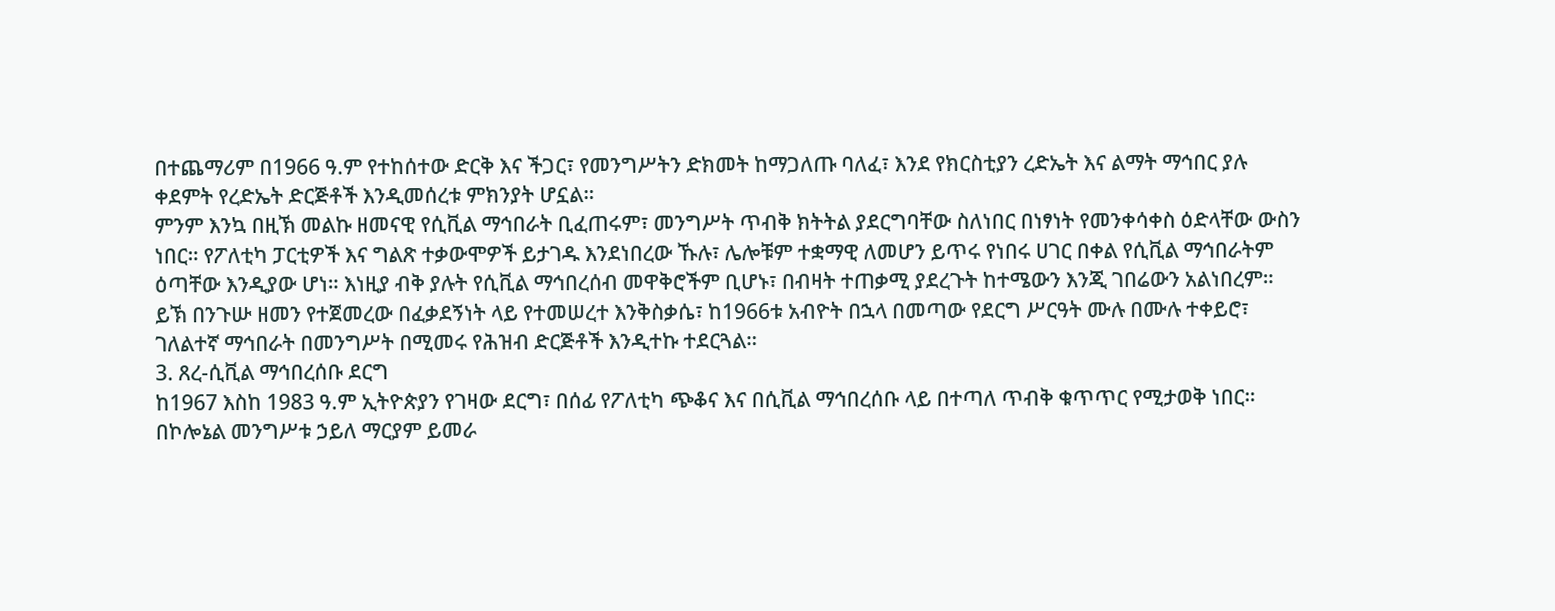በተጨማሪም በ1966 ዓ.ም የተከሰተው ድርቅ እና ችጋር፣ የመንግሥትን ድክመት ከማጋለጡ ባለፈ፣ እንደ የክርስቲያን ረድኤት እና ልማት ማኅበር ያሉ ቀደምት የረድኤት ድርጅቶች እንዲመሰረቱ ምክንያት ሆኗል።
ምንም እንኳ በዚኽ መልኩ ዘመናዊ የሲቪል ማኅበራት ቢፈጠሩም፣ መንግሥት ጥብቅ ክትትል ያደርግባቸው ስለነበር በነፃነት የመንቀሳቀስ ዕድላቸው ውስን ነበር። የፖለቲካ ፓርቲዎች እና ግልጽ ተቃውሞዎች ይታገዱ እንደነበረው ኹሉ፣ ሌሎቹም ተቋማዊ ለመሆን ይጥሩ የነበሩ ሀገር በቀል የሲቪል ማኅበራትም ዕጣቸው እንዲያው ሆነ። እነዚያ ብቅ ያሉት የሲቪል ማኅበረሰብ መዋቅሮችም ቢሆኑ፣ በብዛት ተጠቃሚ ያደረጉት ከተሜውን እንጂ ገበሬውን አልነበረም። ይኽ በንጉሡ ዘመን የተጀመረው በፈቃደኝነት ላይ የተመሠረተ እንቅስቃሴ፣ ከ1966ቱ አብዮት በኋላ በመጣው የደርግ ሥርዓት ሙሉ በሙሉ ተቀይሮ፣ ገለልተኛ ማኅበራት በመንግሥት በሚመሩ የሕዝብ ድርጅቶች እንዲተኩ ተደርጓል።
3. ጸረ-ሲቪል ማኅበረሰቡ ደርግ
ከ1967 እስከ 1983 ዓ.ም ኢትዮጵያን የገዛው ደርግ፣ በሰፊ የፖለቲካ ጭቆና እና በሲቪል ማኅበረሰቡ ላይ በተጣለ ጥብቅ ቁጥጥር የሚታወቅ ነበር። በኮሎኔል መንግሥቱ ኃይለ ማርያም ይመራ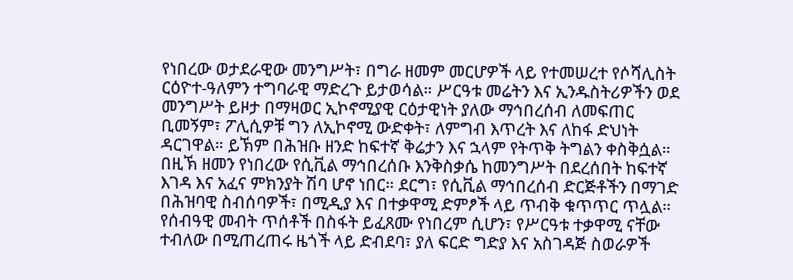የነበረው ወታደራዊው መንግሥት፣ በግራ ዘመም መርሆዎች ላይ የተመሠረተ የሶሻሊስት ርዕዮተ-ዓለምን ተግባራዊ ማድረጉ ይታወሳል። ሥርዓቱ መሬትን እና ኢንዱስትሪዎችን ወደ መንግሥት ይዞታ በማዛወር ኢኮኖሚያዊ ርዕታዊነት ያለው ማኅበረሰብ ለመፍጠር ቢመኝም፣ ፖሊሲዎቹ ግን ለኢኮኖሚ ውድቀት፣ ለምግብ እጥረት እና ለከፋ ድህነት ዳርገዋል። ይኽም በሕዝቡ ዘንድ ከፍተኛ ቅሬታን እና ኋላም የትጥቅ ትግልን ቀስቅሷል።
በዚኽ ዘመን የነበረው የሲቪል ማኅበረሰቡ እንቅስቃሴ ከመንግሥት በደረሰበት ከፍተኛ እገዳ እና አፈና ምክንያት ሽባ ሆኖ ነበር። ደርግ፣ የሲቪል ማኅበረሰብ ድርጅቶችን በማገድ በሕዝባዊ ስብሰባዎች፣ በሚዲያ እና በተቃዋሚ ድምፆች ላይ ጥብቅ ቁጥጥር ጥሏል። የሰብዓዊ መብት ጥሰቶች በስፋት ይፈጸሙ የነበረም ሲሆን፣ የሥርዓቱ ተቃዋሚ ናቸው ተብለው በሚጠረጠሩ ዜጎች ላይ ድብደባ፣ ያለ ፍርድ ግድያ እና አስገዳጅ ስወራዎች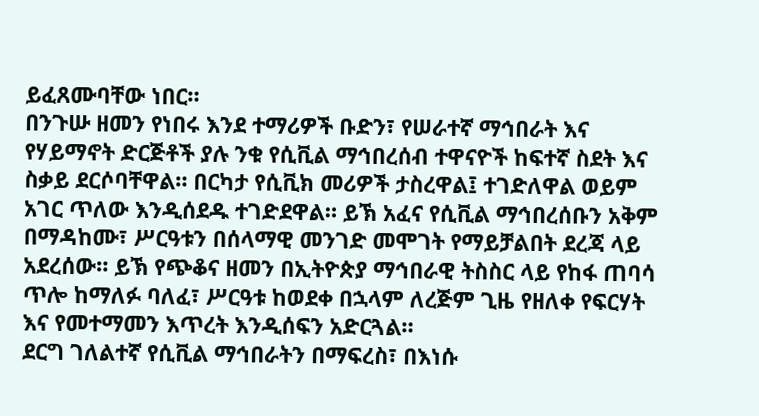ይፈጸሙባቸው ነበር።
በንጉሡ ዘመን የነበሩ እንደ ተማሪዎች ቡድን፣ የሠራተኛ ማኅበራት እና የሃይማኖት ድርጅቶች ያሉ ንቁ የሲቪል ማኅበረሰብ ተዋናዮች ከፍተኛ ስደት እና ስቃይ ደርሶባቸዋል። በርካታ የሲቪክ መሪዎች ታስረዋል፤ ተገድለዋል ወይም አገር ጥለው እንዲሰደዱ ተገድደዋል። ይኽ አፈና የሲቪል ማኅበረሰቡን አቅም በማዳከሙ፣ ሥርዓቱን በሰላማዊ መንገድ መሞገት የማይቻልበት ደረጃ ላይ አደረሰው። ይኽ የጭቆና ዘመን በኢትዮጵያ ማኅበራዊ ትስስር ላይ የከፋ ጠባሳ ጥሎ ከማለፉ ባለፈ፣ ሥርዓቱ ከወደቀ በኋላም ለረጅም ጊዜ የዘለቀ የፍርሃት እና የመተማመን እጥረት እንዲሰፍን አድርጓል።
ደርግ ገለልተኛ የሲቪል ማኅበራትን በማፍረስ፣ በእነሱ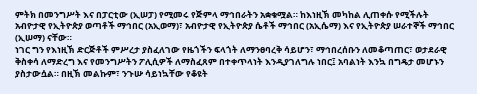ምትክ በመንግሥት እና በፓርቲው (ኢሠፓ) የሚመሩ የጅምላ ማኅበራትን አቋቁሟል። ከእነዚኽ መካከል ሊጠቀሱ የሚችሉት አብዮታዊ የኢትዮጵያ ወጣቶች ማኅበር (አኢወማ)፣ አብዮታዊ የኢትዮጵያ ሴቶች ማኅበር (አኢሴማ) እና የኢትዮጵያ ሠራተኞች ማኅበር (ኢሠማ) ናቸው።
ነገር ግን የእነዚኽ ድርጅቶች ምሥረታ ያስፈለገው የዜጎችን ፍላጎት ለማንፀባረቅ ሳይሆን፣ ማኅበረሰቡን ለመቆጣጠር፣ ወታደራዊ ቅስቀሳ ለማድረግ እና የመንግሥትን ፖሊሲዎች ለማስፈጸም በተቀጥላነት እንዲያገለግሉ ነበር፤ አባልነት እንኳ በግዴታ መሆኑን ያስታውሷል። በዚኽ መልኩም፣ ንጉሡ ሳይነኳቸው የቆዩት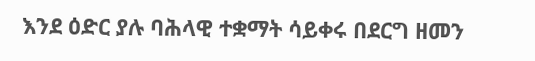እንደ ዕድር ያሉ ባሕላዊ ተቋማት ሳይቀሩ በደርግ ዘመን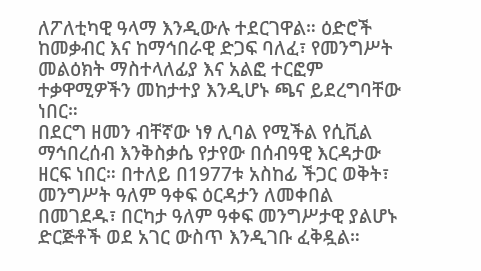ለፖለቲካዊ ዓላማ እንዲውሉ ተደርገዋል። ዕድሮች ከመቃብር እና ከማኅበራዊ ድጋፍ ባለፈ፣ የመንግሥት መልዕክት ማስተላለፊያ እና አልፎ ተርፎም ተቃዋሚዎችን መከታተያ እንዲሆኑ ጫና ይደረግባቸው ነበር።
በደርግ ዘመን ብቸኛው ነፃ ሊባል የሚችል የሲቪል ማኅበረሰብ እንቅስቃሴ የታየው በሰብዓዊ እርዳታው ዘርፍ ነበር። በተለይ በ1977ቱ አስከፊ ችጋር ወቅት፣ መንግሥት ዓለም ዓቀፍ ዕርዳታን ለመቀበል በመገደዱ፣ በርካታ ዓለም ዓቀፍ መንግሥታዊ ያልሆኑ ድርጅቶች ወደ አገር ውስጥ እንዲገቡ ፈቅዷል።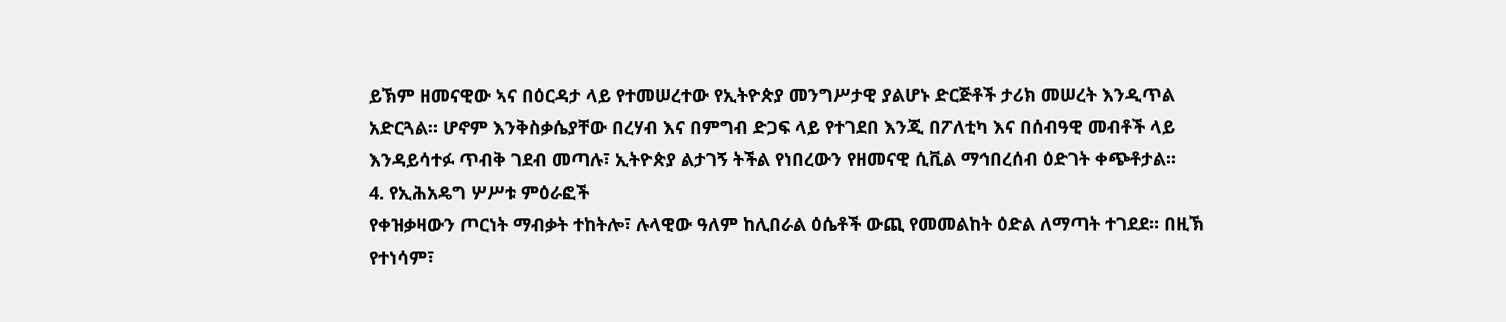ይኽም ዘመናዊው ኣና በዕርዳታ ላይ የተመሠረተው የኢትዮጵያ መንግሥታዊ ያልሆኑ ድርጅቶች ታሪክ መሠረት እንዲጥል አድርጓል። ሆኖም እንቅስቃሴያቸው በረሃብ እና በምግብ ድጋፍ ላይ የተገደበ እንጂ በፖለቲካ እና በሰብዓዊ መብቶች ላይ እንዳይሳተፉ ጥብቅ ገደብ መጣሉ፣ ኢትዮጵያ ልታገኝ ትችል የነበረውን የዘመናዊ ሲቪል ማኅበረሰብ ዕድገት ቀጭቶታል።
4. የኢሕአዴግ ሦሥቱ ምዕራፎች
የቀዝቃዛውን ጦርነት ማብቃት ተከትሎ፣ ሉላዊው ዓለም ከሊበራል ዕሴቶች ውጪ የመመልከት ዕድል ለማጣት ተገደደ። በዚኽ የተነሳም፣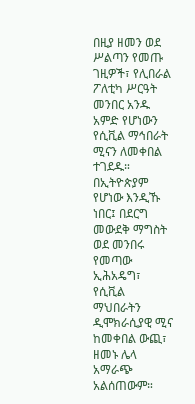በዚያ ዘመን ወደ ሥልጣን የመጡ ገዚዎች፣ የሊበራል ፖለቲካ ሥርዓት መንበር አንዱ አምድ የሆነውን የሲቪል ማኅበራት ሚናን ለመቀበል ተገደዱ። በኢትዮጵያም የሆነው እንዲኹ ነበር፤ በደርግ መውደቅ ማግስት ወደ መንበሩ የመጣው ኢሕአዴግ፣ የሲቪል ማህበራትን ዲሞክራሲያዊ ሚና ከመቀበል ውጪ፣ ዘመኑ ሌላ አማራጭ አልሰጠውም።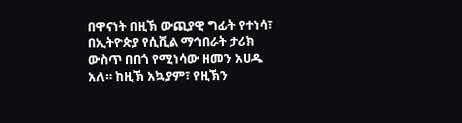በዋናነት በዚኽ ውጪያዊ ግፊት የተነሳ፣ በኢትዮጵያ የሲቪል ማኅበራት ታሪክ ውስጥ በበጎ የሚነሳው ዘመን አሀዱ አለ። ከዚኽ አኳያም፣ የዚኽን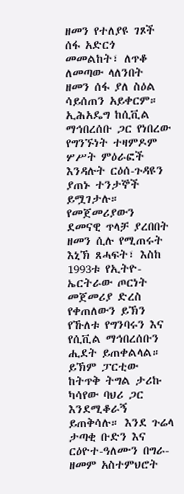ዘመን የተለያዩ ገጾች ሰፋ አድርጎ መመልከት፣ ለጥቆ ለመጣው ላለንበት ዘመን ሰፋ ያለ ስዕል ሳይሰጠን አይቀርም።
ኢሕአዴግ ከሲቪል ማኅበረሰቡ ጋር የነበረው የግንኙነት ተዛምዶም ሦሥት ምዕራፎች እንዳሉት ርዕሰ-ጉዳዩን ያጠኑ ተንታኞች ይሟገታሉ። የመጀመሪያውን ደመናዊ ጥላቻ ያረበበት ዘመን ሲሉ የሚጠሩት እኒኽ ጸሓፍት፣ እስከ 1993ቱ የኢትዮ-ኤርትራው ጦርነት መጀመሪያ ድረስ የቀጠለውን ይኽን የኹለቱ የግንባሩን እና የሲቪል ማኅበረሰቡን ሒደት ይጠቀልላል። ይኽም ፓርቲው ከትጥቅ ትግል ታሪኩ ካሳየው ባህሪ ጋር እንደሚቆራኝ ይጠቅሳሉ። እንደ ጉሬላ ታጣቂ ቡድን እና ርዕዮተ-ዓለሙን በግራ-ዘመም አስተምህሮት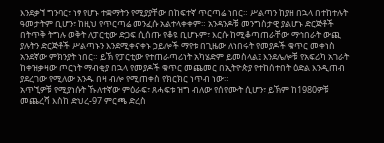እንደቃኘ ግንባር፣ ነፃ የሆኑ ተቋማትን የሚያያቸው በከፍተኛ ጥርጣሬ ነበር። ሥልጣን ከያዘ በኋላ በተከተሉት ዓመታትም ቢሆን፣ ከዚህ የጥርጣሬ መንፈሱ አልተላቀቀም። አንዳንዶቹ መንግስታዊ ያልሆኑ ድርጅቶች በትጥቅ ትግሉ ወቅት ለፓርቲው ድጋፍ ሲሰጡ የቆዩ ቢሆኑም፣ እርሱ ከሚቆጣጠራቸው ማኅበራት ውጪ ያሉትን ድርጅቶች ሥልጣኑን እንደሚቀናቀኑ ኃይሎች ማየቱ በጊዜው ለነበሩት የመያዶች ቁጥር መቀነስ አንደኛው ምክንያት ነበር። ይኽ የፓርቲው የተጠራጣሪነት አካሄድም ይመስላል፤ እንደሌሎቹ የአፍሪካ አገራት ከቀዝቃዛው ጦርነት ማብቂያ በኋላ የመያዶች ቁጥር መጨመር በኢትዮጵያ የተከሰተበት ዕድል እንዲጠብ ያደረገው የሚለው አንዱ በዛ ብሎ የሚጠቀስ የክርክር ነጥብ ነው።
አጥኚዎቹ የሚያነሱት ኹለተኛው ምዕራፍ፣ ጸሓፍቱ ዝግ ብለው የሰየሙት ሲሆን፣ ይኽም ከ1980ዎቹ መጨረሻ እስከ ድህረ-97 ምርጫ ድረስ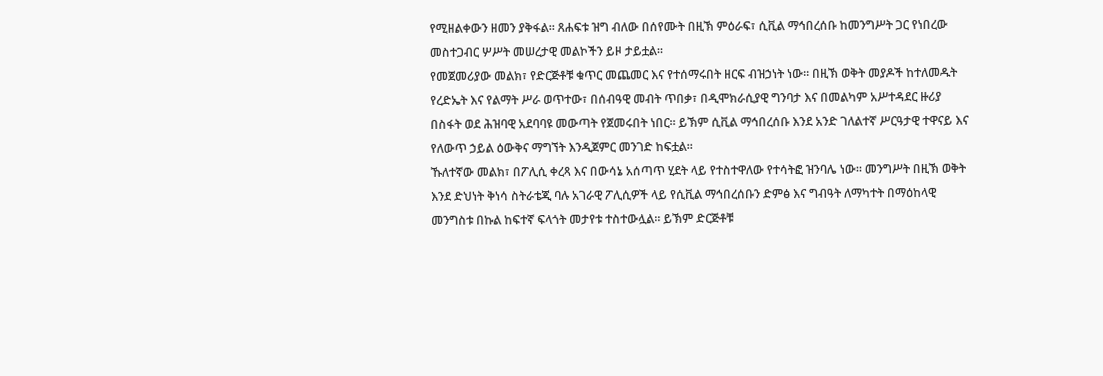የሚዘልቀውን ዘመን ያቅፋል። ጸሐፍቱ ዝግ ብለው በሰየሙት በዚኽ ምዕራፍ፣ ሲቪል ማኅበረሰቡ ከመንግሥት ጋር የነበረው መስተጋብር ሦሥት መሠረታዊ መልኮችን ይዞ ታይቷል።
የመጀመሪያው መልክ፣ የድርጅቶቹ ቁጥር መጨመር እና የተሰማሩበት ዘርፍ ብዝኃነት ነው። በዚኽ ወቅት መያዶች ከተለመዱት የረድኤት እና የልማት ሥራ ወጥተው፣ በሰብዓዊ መብት ጥበቃ፣ በዲሞክራሲያዊ ግንባታ እና በመልካም አሥተዳደር ዙሪያ በስፋት ወደ ሕዝባዊ አደባባዩ መውጣት የጀመሩበት ነበር። ይኽም ሲቪል ማኅበረሰቡ እንደ አንድ ገለልተኛ ሥርዓታዊ ተዋናይ እና የለውጥ ኃይል ዕውቅና ማግኘት እንዲጀምር መንገድ ከፍቷል።
ኹለተኛው መልክ፣ በፖሊሲ ቀረጻ እና በውሳኔ አሰጣጥ ሂደት ላይ የተስተዋለው የተሳትፎ ዝንባሌ ነው። መንግሥት በዚኽ ወቅት እንደ ድህነት ቅነሳ ስትራቴጂ ባሉ አገራዊ ፖሊሲዎች ላይ የሲቪል ማኅበረሰቡን ድምፅ እና ግብዓት ለማካተት በማዕከላዊ መንግስቱ በኩል ከፍተኛ ፍላጎት መታየቱ ተስተውሏል። ይኽም ድርጅቶቹ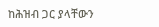ከሕዝብ ጋር ያላቸውን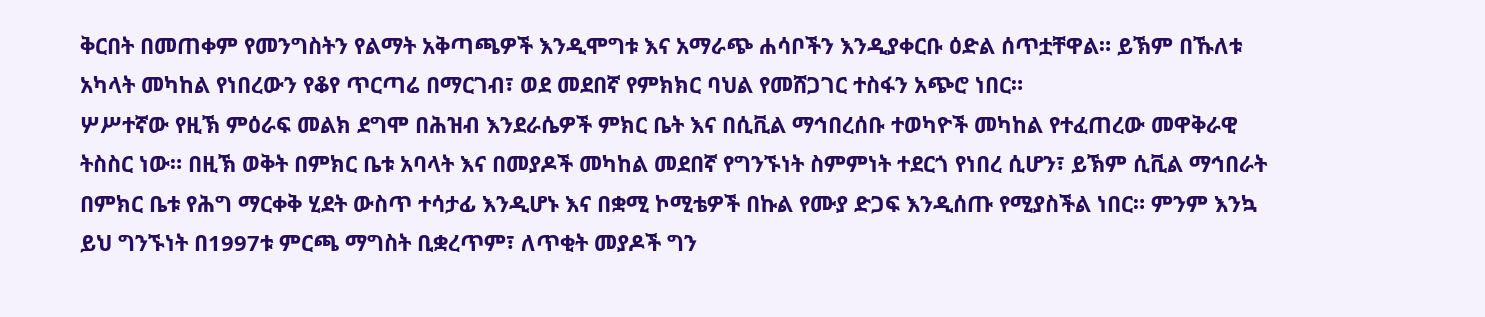ቅርበት በመጠቀም የመንግስትን የልማት አቅጣጫዎች እንዲሞግቱ እና አማራጭ ሐሳቦችን እንዲያቀርቡ ዕድል ሰጥቷቸዋል። ይኽም በኹለቱ አካላት መካከል የነበረውን የቆየ ጥርጣሬ በማርገብ፣ ወደ መደበኛ የምክክር ባህል የመሸጋገር ተስፋን አጭሮ ነበር።
ሦሥተኛው የዚኽ ምዕራፍ መልክ ደግሞ በሕዝብ እንደራሴዎች ምክር ቤት እና በሲቪል ማኅበረሰቡ ተወካዮች መካከል የተፈጠረው መዋቅራዊ ትስስር ነው። በዚኽ ወቅት በምክር ቤቱ አባላት እና በመያዶች መካከል መደበኛ የግንኙነት ስምምነት ተደርጎ የነበረ ሲሆን፣ ይኽም ሲቪል ማኅበራት በምክር ቤቱ የሕግ ማርቀቅ ሂደት ውስጥ ተሳታፊ እንዲሆኑ እና በቋሚ ኮሚቴዎች በኩል የሙያ ድጋፍ እንዲሰጡ የሚያስችል ነበር። ምንም እንኳ ይህ ግንኙነት በ1997ቱ ምርጫ ማግስት ቢቋረጥም፣ ለጥቂት መያዶች ግን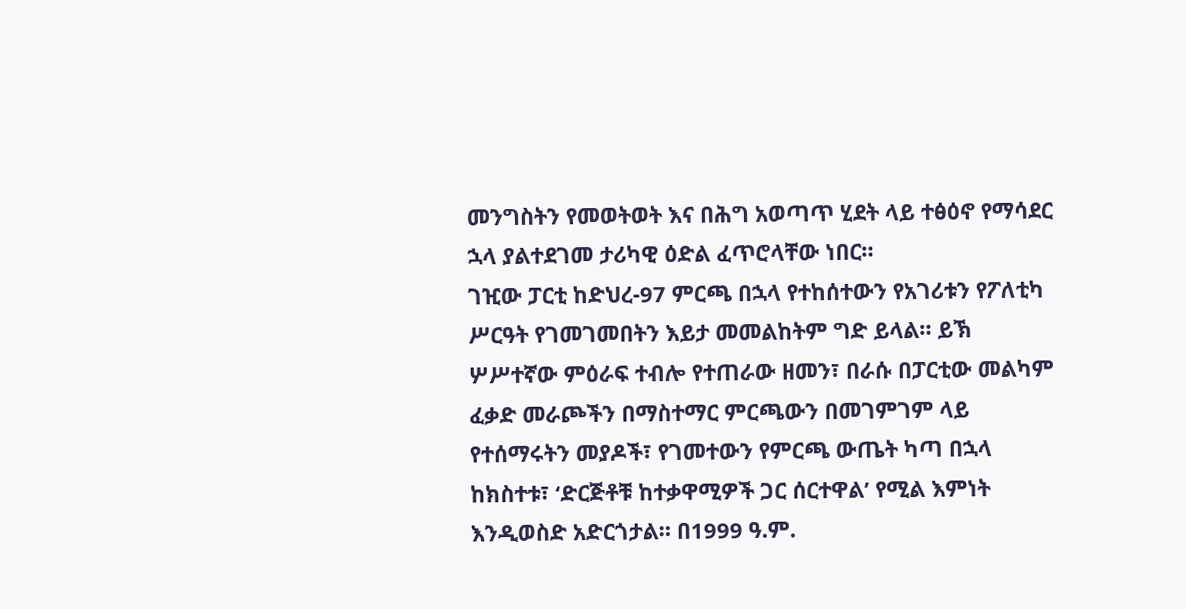መንግስትን የመወትወት እና በሕግ አወጣጥ ሂደት ላይ ተፅዕኖ የማሳደር ኋላ ያልተደገመ ታሪካዊ ዕድል ፈጥሮላቸው ነበር።
ገዢው ፓርቲ ከድህረ-97 ምርጫ በኋላ የተከሰተውን የአገሪቱን የፖለቲካ ሥርዓት የገመገመበትን እይታ መመልከትም ግድ ይላል። ይኽ ሦሥተኛው ምዕራፍ ተብሎ የተጠራው ዘመን፣ በራሱ በፓርቲው መልካም ፈቃድ መራጮችን በማስተማር ምርጫውን በመገምገም ላይ የተሰማሩትን መያዶች፣ የገመተውን የምርጫ ውጤት ካጣ በኋላ ከክስተቱ፣ ‘ድርጅቶቹ ከተቃዋሚዎች ጋር ሰርተዋል’ የሚል እምነት እንዲወስድ አድርጎታል። በ1999 ዓ.ም.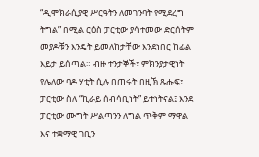“ዲሞክራሲያዊ ሥርዓትን ለመገንባት የሚደረግ ትግል” በሚል ርዕስ ፓርቲው ያሳተመው ድርሰትም መያዶቹን እንዴት ይመለከታቸው እንደነበር ከፊል እይታ ይሰጣል። ብዙ ተንታኞች፣ ምክንያታዊነት የሌለው ባዶ ሃቲት ሲሉ በጠሩት በዚኽ ጹሑፍ፣ ፓርቲው ስለ “ኪራይ ሰብሳቢነት” ይተነትናል፤ እንደ ፓርቲው ሙግት ሥልጣንን ለግል ጥቅም ማዋል እና ተቋማዊ ገቢን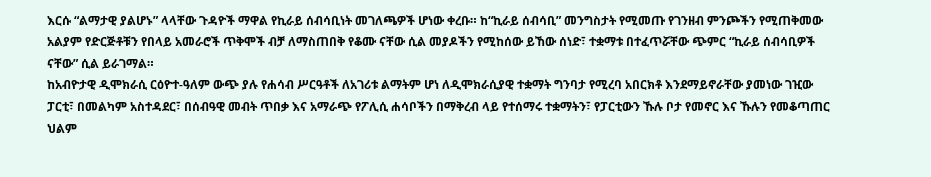እርሱ “ልማታዊ ያልሆኑ” ላላቸው ጉዳዮች ማዋል የኪራይ ሰብሳቢነት መገለጫዎች ሆነው ቀረቡ። ከ“ኪራይ ሰብሳቢ” መንግስታት የሚመጡ የገንዘብ ምንጮችን የሚጠቅመው አልያም የድርጅቶቹን የበላይ አመራሮች ጥቅሞች ብቻ ለማስጠበቅ የቆሙ ናቸው ሲል መያዶችን የሚከሰው ይኸው ሰነድ፣ ተቋማቱ በተፈጥሯቸው ጭምር “ኪራይ ሰብሳቢዎች ናቸው” ሲል ይራገማል።
ከአብዮታዊ ዲሞክራሲ ርዕዮተ-ዓለም ውጭ ያሉ የሐሳብ ሥርዓቶች ለአገሪቱ ልማትም ሆነ ለዲሞክራሲያዊ ተቋማት ግንባታ የሚረባ አበርክቶ እንደማይኖራቸው ያመነው ገዢው ፓርቲ፣ በመልካም አስተዳደር፣ በሰብዓዊ መብት ጥበቃ እና አማራጭ የፖሊሲ ሐሳቦችን በማቅረብ ላይ የተሰማሩ ተቋማትን፣ የፓርቲውን ኹሉ ቦታ የመኖር እና ኹሉን የመቆጣጠር ህልም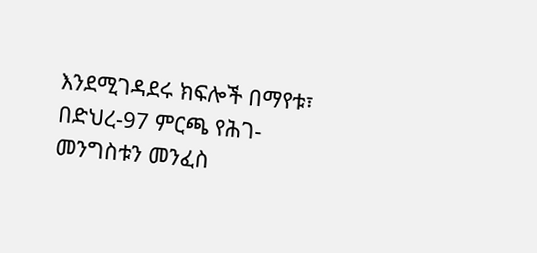እንደሚገዳደሩ ክፍሎች በማየቱ፣ በድህረ-97 ምርጫ የሕገ-መንግስቱን መንፈስ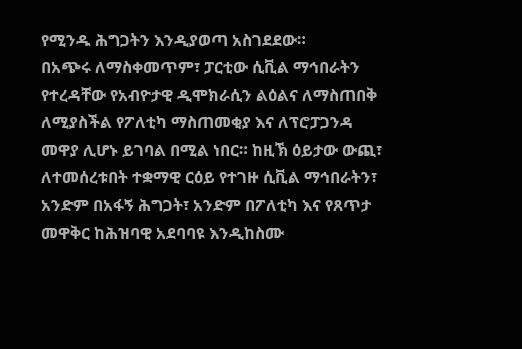የሚንዱ ሕግጋትን እንዲያወጣ አስገደደው።
በአጭሩ ለማስቀመጥም፣ ፓርቲው ሲቪል ማኅበራትን የተረዳቸው የአብዮታዊ ዲሞክራሲን ልዕልና ለማስጠበቅ ለሚያስችል የፖለቲካ ማስጠመቂያ እና ለፕሮፓጋንዳ መዋያ ሊሆኑ ይገባል በሚል ነበር። ከዚኽ ዕይታው ውጪ፣ ለተመሰረቱበት ተቋማዊ ርዕይ የተገዙ ሲቪል ማኅበራትን፣ አንድም በአፋኝ ሕግጋት፣ አንድም በፖለቲካ እና የጸጥታ መዋቅር ከሕዝባዊ አደባባዩ እንዲከስሙ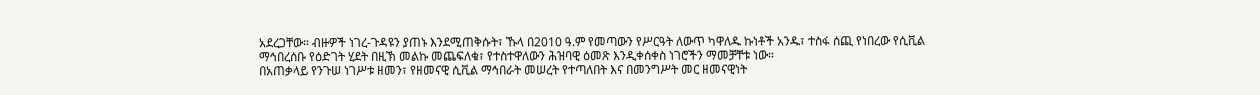አደረጋቸው። ብዙዎች ነገረ-ጉዳዩን ያጠኑ እንደሚጠቅሱት፣ ኹላ በ2010 ዓ.ም የመጣውን የሥርዓት ለውጥ ካዋለዱ ኩነቶች አንዱ፣ ተስፋ ሰጪ የነበረው የሲቪል ማኅበረሰቡ የዕድገት ሂደት በዚኽ መልኩ መጨፍለቁ፣ የተስተዋለውን ሕዝባዊ ዕመጽ እንዲቀሰቀስ ነገሮችን ማመቻቸቱ ነው።
በአጠቃላይ የንጉሠ ነገሥቱ ዘመን፣ የዘመናዊ ሲቪል ማኅበራት መሠረት የተጣለበት እና በመንግሥት መር ዘመናዊነት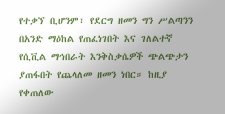የተቃኘ ቢሆንም፣ የደርግ ዘመን ግን ሥልጣንን በአንድ ማዕከል የጠፈነገበት እና ገለልተኛ የሲቪል ማኅበራት እንቅስቃሴዎች ጭልጭታን ያጠፋበት የጨላለመ ዘመን ነበር። ከዚያ የቀጠለው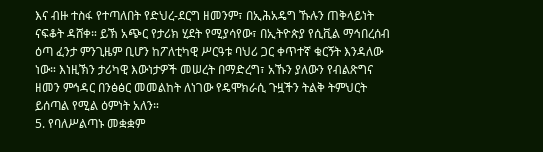እና ብዙ ተስፋ የተጣለበት የድህረ-ደርግ ዘመንም፣ በኢሕአዴግ ኹሉን ጠቅላይነት ናፍቆት ዳሸቀ። ይኽ አጭር የታሪክ ሂደት የሚያሳየው፣ በኢትዮጵያ የሲቪል ማኅበረሰብ ዕጣ ፈንታ ምንጊዜም ቢሆን ከፖለቲካዊ ሥርዓቱ ባህሪ ጋር ቀጥተኛ ቁርኝት እንዳለው ነው። እነዚኽን ታሪካዊ እውነታዎች መሠረት በማድረግ፣ አኹን ያለውን የብልጽግና ዘመን ምኅዳር በንፅፅር መመልከት ለነገው የዴሞክራሲ ጉዟችን ትልቅ ትምህርት ይሰጣል የሚል ዕምነት አለን።
5. የባለሥልጣኑ መቋቋም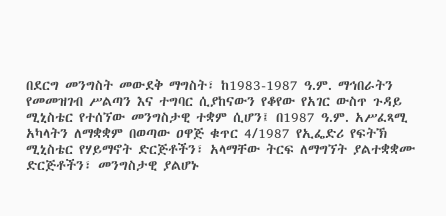በደርግ መንግስት መውደቅ ማግስት፣ ከ1983-1987 ዓ.ም. ማኅበራትን የመመዝገብ ሥልጣን እና ተግባር ሲያከናውን የቆየው የአገር ውስጥ ጉዳይ ሚኒስቴር የተሰኘው መንግስታዊ ተቋም ሲሆን፤ በ1987 ዓ.ም. አሥፈጻሚ አካላትን ለማቋቋም በወጣው ዐዋጅ ቁጥር 4/1987 የኢፌድሪ የፍትኽ ሚኒስቴር የሃይማኖት ድርጅቶችን፣ አላማቸው ትርፍ ለማግኘት ያልተቋቋሙ ድርጅቶችን፣ መንግስታዊ ያልሆኑ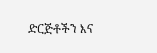ድርጅቶችን እና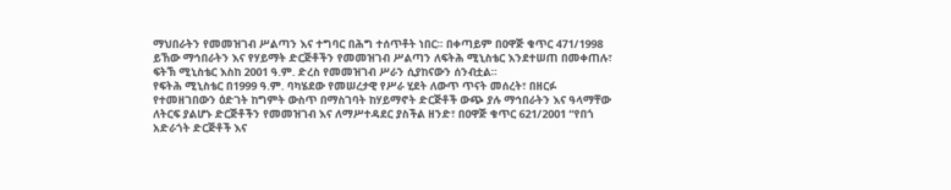ማህበራትን የመመዝገብ ሥልጣን እና ተግባር በሕግ ተሰጥቶት ነበር፡፡ በቀጣይም በዐዋጅ ቁጥር 471/1998 ይኸው ማኅበራትን እና የሃይማት ድርጅቶችን የመመዝገብ ሥልጣን ለፍትሕ ሚኒስቴር እንደተሠጠ በመቀጠሉ፣ ፍትኽ ሚኒስቴር እስከ 2001 ዓ.ም. ድረስ የመመዝገብ ሥራን ሲያከናውን ሰንብቷል።
የፍትሕ ሚኒስቴር በ1999 ዓ.ም. ባካሄደው የመሠረታዊ የሥራ ሂደት ለውጥ ጥናት መሰረት፣ በዘርፉ የተመዘገበውን ዕድገት ከግምት ውስጥ በማስገባት ከሃይማኖት ድርጅቶች ውጭ ያሉ ማኅበራትን እና ዓላማቸው ለትርፍ ያልሆኑ ድርጅቶችን የመመዝገብ እና ለማሥተዳደር ያስችል ዘንድ፣ በዐዋጅ ቁጥር 621/2001 “የበጎ አድራጎት ድርጅቶች እና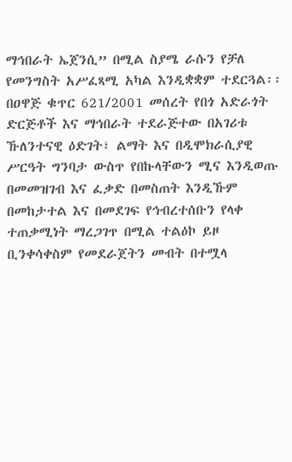ማኅበራት ኤጀንሲ” በሚል ስያሜ ራሱን የቻለ የመንግስት አሥፈጻሚ አካል እንዲቋቋም ተደርጓል፡፡
በዐዋጅ ቁጥር 621/2001 መሰረት የበጎ አድራጎት ድርጅቶች እና ማኅበራት ተደራጅተው በአገሪቱ ኹለንተናዊ ዕድገት፣ ልማት እና በዲሞክራሲያዊ ሥርዓት ግንባታ ውስጥ የበኩላቸውን ሚና እንዲወጡ በመመዝገብ እና ፈቃድ በመስጠት እንዲኹም በመከታተል እና በመደገፍ የኅብረተሰቡን የላቀ ተጠቃሚነት ማረጋገጥ በሚል ተልዕኮ ይዞ ቢንቀሳቀስም የመደራጀትን መብት በተሟላ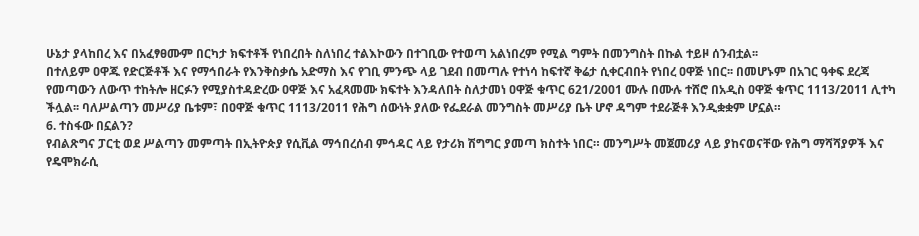ሁኔታ ያላከበረ እና በአፈፃፀሙም በርካታ ክፍተቶች የነበረበት ስለነበረ ተልእኮውን በተገቢው የተወጣ አልነበረም የሚል ግምት በመንግስት በኩል ተይዞ ሰንብቷል፡፡
በተለይም ዐዋጁ የድርጅቶች እና የማኅበራት የእንቅስቃሴ አድማስ እና የገቢ ምንጭ ላይ ገደብ በመጣሉ የተነሳ ከፍተኛ ቅሬታ ሲቀርብበት የነበረ ዐዋጅ ነበር፡፡ በመሆኑም በአገር ዓቀፍ ደረጃ የመጣውን ለውጥ ተከትሎ ዘርፉን የሚያስተዳድረው ዐዋጅ እና አፈጻመሙ ክፍተት እንዳለበት ስለታመነ ዐዋጅ ቁጥር 621/2001 ሙሉ በሙሉ ተሸሮ በአዲስ ዐዋጅ ቁጥር 1113/2011 ሊተካ ችሏል፡፡ ባለሥልጣን መሥሪያ ቤቱም፣ በዐዋጅ ቁጥር 1113/2011 የሕግ ሰውነት ያለው የፌደራል መንግስት መሥሪያ ቤት ሆኖ ዳግም ተደራጅቶ እንዲቋቋም ሆኗል።
6. ተስፋው በኗልን?
የብልጽግና ፓርቲ ወደ ሥልጣን መምጣት በኢትዮጵያ የሲቪል ማኅበረሰብ ምኅዳር ላይ የታሪክ ሽግግር ያመጣ ክስተት ነበር። መንግሥት መጀመሪያ ላይ ያከናወናቸው የሕግ ማሻሻያዎች እና የዴሞክራሲ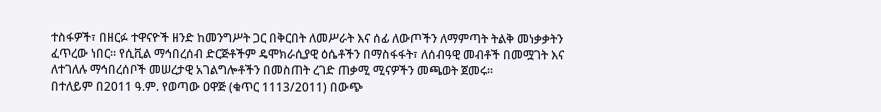ተስፋዎች፣ በዘርፉ ተዋናዮች ዘንድ ከመንግሥት ጋር በቅርበት ለመሥራት እና ሰፊ ለውጦችን ለማምጣት ትልቅ መነቃቃትን ፈጥረው ነበር። የሲቪል ማኅበረሰብ ድርጅቶችም ዴሞክራሲያዊ ዕሴቶችን በማስፋፋት፣ ለሰብዓዊ መብቶች በመሟገት እና ለተገለሉ ማኅበረሰቦች መሠረታዊ አገልግሎቶችን በመስጠት ረገድ ጠቃሚ ሚናዎችን መጫወት ጀመሩ።
በተለይም በ2011 ዓ.ም. የወጣው ዐዋጅ (ቁጥር 1113/2011) በውጭ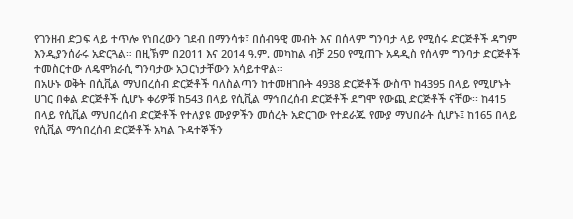የገንዘብ ድጋፍ ላይ ተጥሎ የነበረውን ገደብ በማንሳቱ፣ በሰብዓዊ መብት እና በሰላም ግንባታ ላይ የሚሰሩ ድርጅቶች ዳግም እንዲያንሰራሩ አድርጓል። በዚኽም በ2011 እና 2014 ዓ.ም. መካከል ብቻ 250 የሚጠጉ አዳዲስ የሰላም ግንባታ ድርጅቶች ተመስርተው ለዴሞክራሲ ግንባታው አጋርነታቸውን አሳይተዋል።
በአሁኑ ወቅት በሲቪል ማህበረሰብ ድርጅቶች ባለስልጣን ከተመዘገቡት 4938 ድርጅቶች ውስጥ ከ4395 በላይ የሚሆኑት ሀገር በቀል ድርጅቶች ሲሆኑ ቀሪዎቹ ከ543 በላይ የሲቪል ማኅበረሰብ ድርጅቶች ደግሞ የውጪ ድርጅቶች ናቸው፡፡ ከ415 በላይ የሲቪል ማህበረሰብ ድርጅቶች የተለያዩ ሙያዎችን መሰረት አድርገው የተደራጁ የሙያ ማህበራት ሲሆኑ፤ ከ165 በላይ የሲቪል ማኅበረሰብ ድርጅቶች አካል ጉዳተኞችን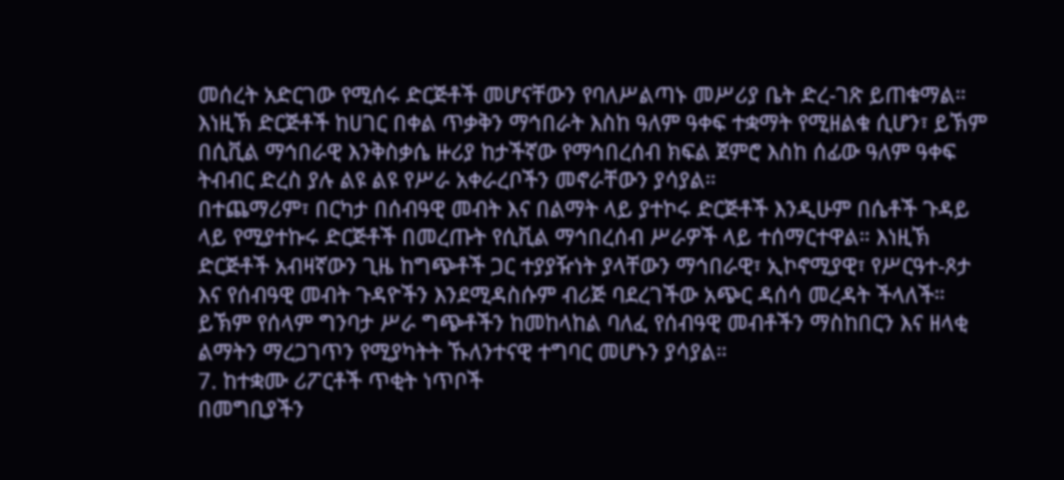መሰረት አድርገው የሚሰሩ ድርጅቶች መሆናቸውን የባለሥልጣኑ መሥሪያ ቤት ድረ-ገጽ ይጠቁማል። እነዚኽ ድርጅቶች ከሀገር በቀል ጥቃቅን ማኅበራት እስከ ዓለም ዓቀፍ ተቋማት የሚዘልቁ ሲሆን፣ ይኽም በሲቪል ማኅበራዊ እንቅስቃሴ ዙሪያ ከታችኛው የማኅበረሰብ ክፍል ጀምሮ እስከ ሰፊው ዓለም ዓቀፍ ትብብር ድረስ ያሉ ልዩ ልዩ የሥራ አቀራረቦችን መኖራቸውን ያሳያል።
በተጨማሪም፣ በርካታ በሰብዓዊ መብት እና በልማት ላይ ያተኮሩ ድርጅቶች እንዲሁም በሴቶች ጉዳይ ላይ የሚያተኩሩ ድርጅቶች በመረጡት የሲቪል ማኅበረሰብ ሥራዎች ላይ ተሰማርተዋል። እነዚኽ ድርጅቶች አብዛኛውን ጊዜ ከግጭቶች ጋር ተያያዥነት ያላቸውን ማኅበራዊ፣ ኢኮኖሚያዊ፣ የሥርዓተ-ጾታ እና የሰብዓዊ መብት ጉዳዮችን እንደሚዳስሱም ብሪጅ ባደረገችው አጭር ዳሰሳ መረዳት ችላለች። ይኽም የሰላም ግንባታ ሥራ ግጭቶችን ከመከላከል ባለፈ የሰብዓዊ መብቶችን ማስከበርን እና ዘላቂ ልማትን ማረጋገጥን የሚያካትት ኹለንተናዊ ተግባር መሆኑን ያሳያል።
7. ከተቋሙ ሪፖርቶች ጥቂት ነጥቦች
በመግቢያችን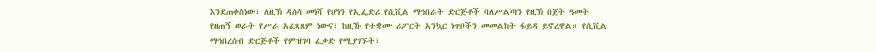እንደጠቀስነው፣ ለዚኽ ዳሰሳ መነሻ የሆነን የኢፌድሪ የሲቪል ማኅበራት ድርጅቶች ባለሥልጣን የዚኽ በጀት ዓመት የዘጠኝ ወራት የሥራ አፈጻጸም ነውና፣ ከዚኹ የተቋሙ ሪፖርት አንኳር ነጥቦችን መመልከት ፋይዳ ይኖረዋል። የሲቪል ማኅበረሰብ ድርጅቶች የምዝገባ ፈቃድ የሚያገኙት፣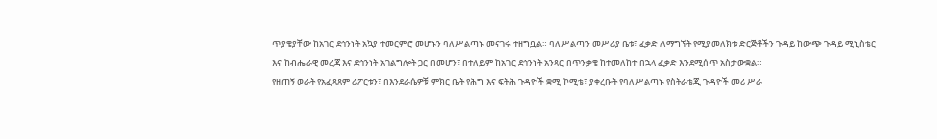ጥያቄያቸው ከአገር ደኅንነት አኳያ ተመርምሮ መሆኑን ባለሥልጣኑ መናገሩ ተዘግቧል። ባለሥልጣን መሥሪያ ቤቱ፣ ፈቃድ ለማግኘት የሚያመለክቱ ድርጅቶችን ጉዳይ ከውጭ ጉዳይ ሚኒስቴር እና ከብሔራዊ መረጃ እና ደኅንነት አገልግሎት ጋር በመሆን፣ በተለይም ከአገር ደኅንነት አንጻር በጥንቃቄ ከተመለከተ በኋላ ፈቃድ እንደሚሰጥ አስታውቋል።
የዘጠኝ ወራት የአፈጻጸም ሪፖርቱን፣ በእንደራሴዎቹ ምክር ቤት የሕግ እና ፍትሕ ጉዳዮች ቋሚ ኮሚቴ፣ ያቀረቡት የባለሥልጣኑ የስትራቴጂ ጉዳዮች መሪ ሥራ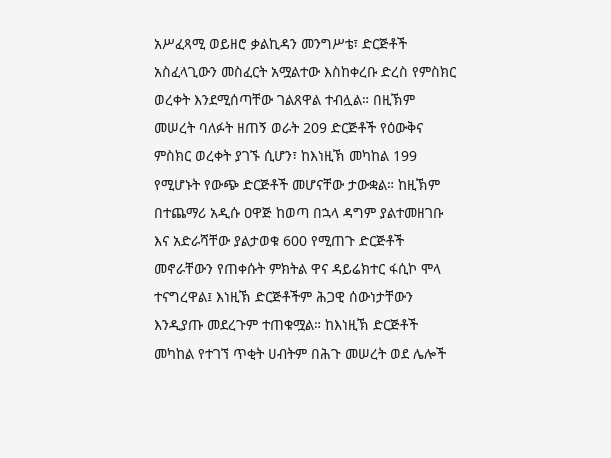አሥፈጻሚ ወይዘሮ ቃልኪዳን መንግሥቴ፣ ድርጅቶች አስፈላጊውን መስፈርት አሟልተው እስከቀረቡ ድረስ የምስክር ወረቀት እንደሚሰጣቸው ገልጸዋል ተብሏል። በዚኽም መሠረት ባለፉት ዘጠኝ ወራት 209 ድርጅቶች የዕውቅና ምስክር ወረቀት ያገኙ ሲሆን፣ ከእነዚኽ መካከል 199 የሚሆኑት የውጭ ድርጅቶች መሆናቸው ታውቋል። ከዚኽም በተጨማሪ አዲሱ ዐዋጅ ከወጣ በኋላ ዳግም ያልተመዘገቡ እና አድራሻቸው ያልታወቁ 600 የሚጠጉ ድርጅቶች መኖራቸውን የጠቀሱት ምክትል ዋና ዳይሬክተር ፋሲኮ ሞላ ተናግረዋል፤ እነዚኽ ድርጅቶችም ሕጋዊ ሰውነታቸውን እንዲያጡ መደረጉም ተጠቁሟል። ከእነዚኽ ድርጅቶች መካከል የተገኘ ጥቂት ሀብትም በሕጉ መሠረት ወደ ሌሎች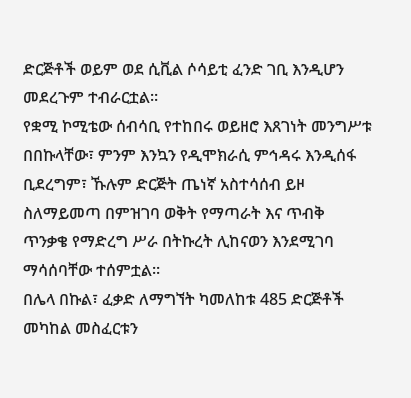ድርጅቶች ወይም ወደ ሲቪል ሶሳይቲ ፈንድ ገቢ እንዲሆን መደረጉም ተብራርቷል።
የቋሚ ኮሚቴው ሰብሳቢ የተከበሩ ወይዘሮ እጸገነት መንግሥቱ በበኩላቸው፣ ምንም እንኳን የዲሞክራሲ ምኅዳሩ እንዲሰፋ ቢደረግም፣ ኹሉም ድርጅት ጤነኛ አስተሳሰብ ይዞ ስለማይመጣ በምዝገባ ወቅት የማጣራት እና ጥብቅ ጥንቃቄ የማድረግ ሥራ በትኩረት ሊከናወን እንደሚገባ ማሳሰባቸው ተሰምቷል።
በሌላ በኩል፣ ፈቃድ ለማግኘት ካመለከቱ 485 ድርጅቶች መካከል መስፈርቱን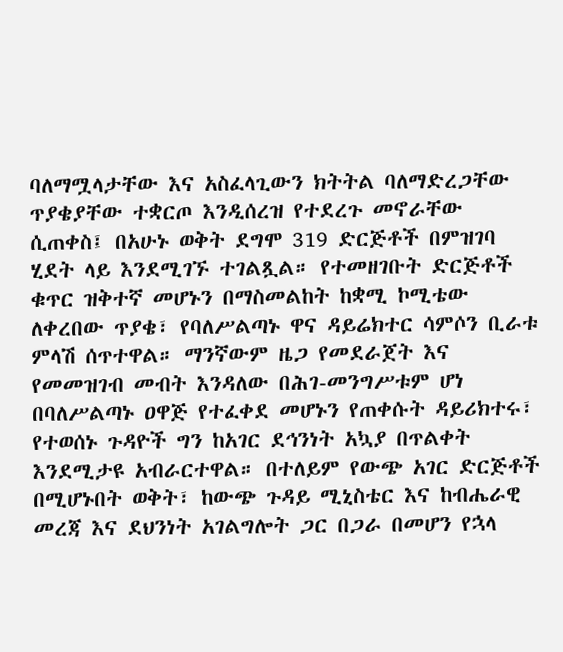ባለማሟላታቸው እና አስፈላጊውን ክትትል ባለማድረጋቸው ጥያቄያቸው ተቋርጦ እንዲሰረዝ የተደረጉ መኖራቸው ሲጠቀስ፤ በአሁኑ ወቅት ደግሞ 319 ድርጅቶች በምዝገባ ሂደት ላይ እንደሚገኙ ተገልጿል። የተመዘገቡት ድርጅቶች ቁጥር ዝቅተኛ መሆኑን በማስመልከት ከቋሚ ኮሚቴው ለቀረበው ጥያቄ፣ የባለሥልጣኑ ዋና ዳይሬክተር ሳምሶን ቢራቱ ምላሽ ሰጥተዋል። ማንኛውም ዜጋ የመደራጀት እና የመመዝገብ መብት እንዳለው በሕገ-መንግሥቱም ሆነ በባለሥልጣኑ ዐዋጅ የተፈቀደ መሆኑን የጠቀሱት ዳይሪክተሩ፣ የተወሰኑ ጉዳዮች ግን ከአገር ደኅንነት አኳያ በጥልቀት እንደሚታዩ አብራርተዋል። በተለይም የውጭ አገር ድርጅቶች በሚሆኑበት ወቅት፣ ከውጭ ጉዳይ ሚኒስቴር እና ከብሔራዊ መረጃ እና ደህንነት አገልግሎት ጋር በጋራ በመሆን የኋላ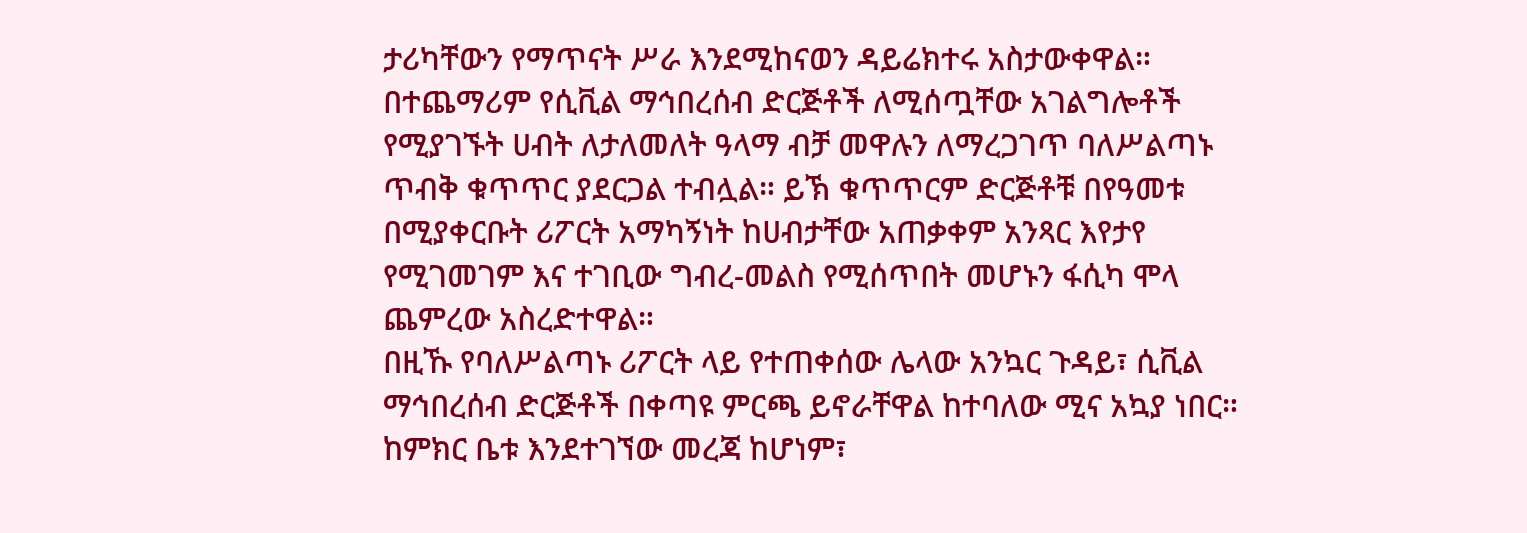ታሪካቸውን የማጥናት ሥራ እንደሚከናወን ዳይሬክተሩ አስታውቀዋል።
በተጨማሪም የሲቪል ማኅበረሰብ ድርጅቶች ለሚሰጧቸው አገልግሎቶች የሚያገኙት ሀብት ለታለመለት ዓላማ ብቻ መዋሉን ለማረጋገጥ ባለሥልጣኑ ጥብቅ ቁጥጥር ያደርጋል ተብሏል። ይኽ ቁጥጥርም ድርጅቶቹ በየዓመቱ በሚያቀርቡት ሪፖርት አማካኝነት ከሀብታቸው አጠቃቀም አንጻር እየታየ የሚገመገም እና ተገቢው ግብረ-መልስ የሚሰጥበት መሆኑን ፋሲካ ሞላ ጨምረው አስረድተዋል።
በዚኹ የባለሥልጣኑ ሪፖርት ላይ የተጠቀሰው ሌላው አንኳር ጉዳይ፣ ሲቪል ማኅበረሰብ ድርጅቶች በቀጣዩ ምርጫ ይኖራቸዋል ከተባለው ሚና አኳያ ነበር። ከምክር ቤቱ እንደተገኘው መረጃ ከሆነም፣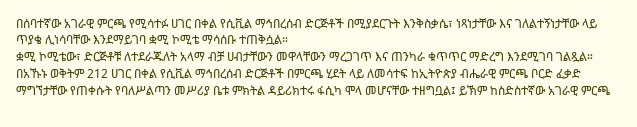በሰባተኛው አገራዊ ምርጫ የሚሳተፉ ሀገር በቀል የሲቪል ማኅበረሰብ ድርጅቶች በሚያደርጉት እንቅስቃሴ፣ ነጻነታቸው እና ገለልተኝነታቸው ላይ ጥያቄ ሊነሳባቸው እንደማይገባ ቋሚ ኮሚቴ ማሳሰቡ ተጠቅሷል።
ቋሚ ኮሚቴው፣ ድርጅቶቹ ለተደራጁለት አላማ ብቻ ሀብታቸውን መዋላቸውን ማረጋገጥ እና ጠንካራ ቁጥጥር ማድረግ እንደሚገባ ገልጿል። በአኹኑ ወቅትም 212 ሀገር በቀል የሲቪል ማኅበረሰብ ድርጅቶች በምርጫ ሂደት ላይ ለመሳተፍ ከኢትዮጵያ ብሔራዊ ምርጫ ቦርድ ፈቃድ ማግኘታቸው የጠቀሱት የባለሥልጣን መሥሪያ ቤቱ ምክትል ዳይሪክተሩ ፋሲካ ሞላ መሆናቸው ተዘግቧል፤ ይኽም ከስድስተኛው አገራዊ ምርጫ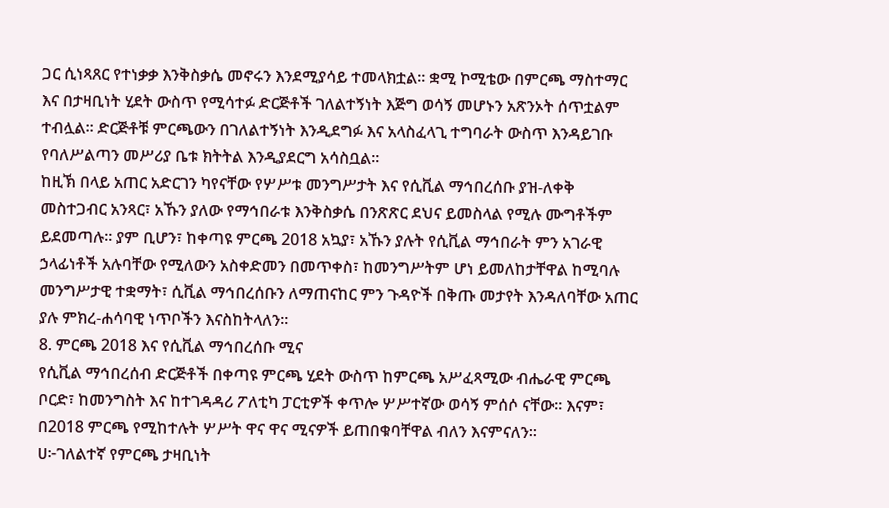ጋር ሲነጻጸር የተነቃቃ እንቅስቃሴ መኖሩን እንደሚያሳይ ተመላክቷል። ቋሚ ኮሚቴው በምርጫ ማስተማር እና በታዛቢነት ሂደት ውስጥ የሚሳተፉ ድርጅቶች ገለልተኝነት እጅግ ወሳኝ መሆኑን አጽንኦት ሰጥቷልም ተብሏል። ድርጅቶቹ ምርጫውን በገለልተኝነት እንዲደግፉ እና አላስፈላጊ ተግባራት ውስጥ እንዳይገቡ የባለሥልጣን መሥሪያ ቤቱ ክትትል እንዲያደርግ አሳስቧል።
ከዚኽ በላይ አጠር አድርገን ካየናቸው የሦሥቱ መንግሥታት እና የሲቪል ማኅበረሰቡ ያዝ-ለቀቅ መስተጋብር አንጻር፣ አኹን ያለው የማኅበራቱ እንቅስቃሴ በንጽጽር ደህና ይመስላል የሚሉ ሙግቶችም ይደመጣሉ። ያም ቢሆን፣ ከቀጣዩ ምርጫ 2018 አኳያ፣ አኹን ያሉት የሲቪል ማኅበራት ምን አገራዊ ኃላፊነቶች አሉባቸው የሚለውን አስቀድመን በመጥቀስ፣ ከመንግሥትም ሆነ ይመለከታቸዋል ከሚባሉ መንግሥታዊ ተቋማት፣ ሲቪል ማኅበረሰቡን ለማጠናከር ምን ጉዳዮች በቅጡ መታየት እንዳለባቸው አጠር ያሉ ምክረ-ሐሳባዊ ነጥቦችን እናስከትላለን።
8. ምርጫ 2018 እና የሲቪል ማኅበረሰቡ ሚና
የሲቪል ማኅበረሰብ ድርጅቶች በቀጣዩ ምርጫ ሂደት ውስጥ ከምርጫ አሥፈጻሚው ብሔራዊ ምርጫ ቦርድ፣ ከመንግስት እና ከተገዳዳሪ ፖለቲካ ፓርቲዎች ቀጥሎ ሦሥተኛው ወሳኝ ምሰሶ ናቸው። እናም፣ በ2018 ምርጫ የሚከተሉት ሦሥት ዋና ዋና ሚናዎች ይጠበቁባቸዋል ብለን እናምናለን።
ሀ፦ገለልተኛ የምርጫ ታዛቢነት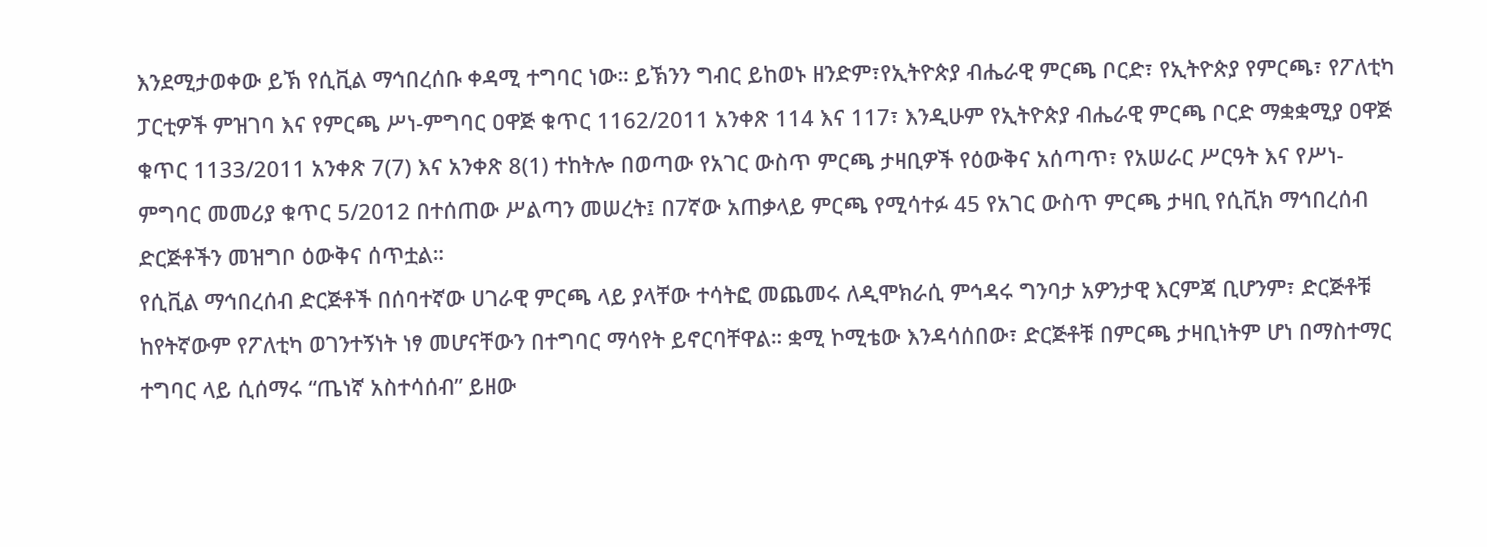እንደሚታወቀው ይኽ የሲቪል ማኅበረሰቡ ቀዳሚ ተግባር ነው። ይኽንን ግብር ይከወኑ ዘንድም፣የኢትዮጵያ ብሔራዊ ምርጫ ቦርድ፣ የኢትዮጵያ የምርጫ፣ የፖለቲካ ፓርቲዎች ምዝገባ እና የምርጫ ሥነ-ምግባር ዐዋጅ ቁጥር 1162/2011 አንቀጽ 114 እና 117፣ እንዲሁም የኢትዮጵያ ብሔራዊ ምርጫ ቦርድ ማቋቋሚያ ዐዋጅ ቁጥር 1133/2011 አንቀጽ 7(7) እና አንቀጽ 8(1) ተከትሎ በወጣው የአገር ውስጥ ምርጫ ታዛቢዎች የዕውቅና አሰጣጥ፣ የአሠራር ሥርዓት እና የሥነ-ምግባር መመሪያ ቁጥር 5/2012 በተሰጠው ሥልጣን መሠረት፤ በ7ኛው አጠቃላይ ምርጫ የሚሳተፉ 45 የአገር ውስጥ ምርጫ ታዛቢ የሲቪክ ማኅበረሰብ ድርጅቶችን መዝግቦ ዕውቅና ሰጥቷል።
የሲቪል ማኅበረሰብ ድርጅቶች በሰባተኛው ሀገራዊ ምርጫ ላይ ያላቸው ተሳትፎ መጨመሩ ለዲሞክራሲ ምኅዳሩ ግንባታ አዎንታዊ እርምጃ ቢሆንም፣ ድርጅቶቹ ከየትኛውም የፖለቲካ ወገንተኝነት ነፃ መሆናቸውን በተግባር ማሳየት ይኖርባቸዋል። ቋሚ ኮሚቴው እንዳሳሰበው፣ ድርጅቶቹ በምርጫ ታዛቢነትም ሆነ በማስተማር ተግባር ላይ ሲሰማሩ “ጤነኛ አስተሳሰብ” ይዘው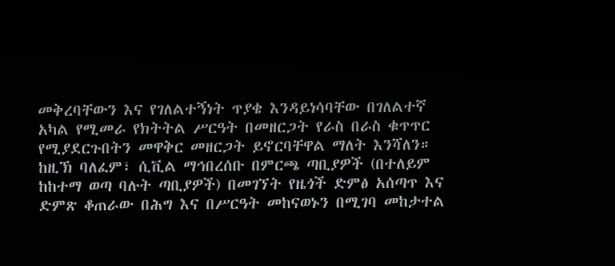መቅረባቸውን እና የገለልተኝነት ጥያቄ እንዳይነሳባቸው በገለልተኛ አካል የሚመራ የክትትል ሥርዓት በመዘርጋት የራስ በራስ ቁጥጥር የሚያደርጉበትን መዋቅር መዘርጋት ይኖርባቸዋል ማለት እንሻለን።
ከዚኽ ባለፈም፣ ሲቪል ማኅበረሰቡ በምርጫ ጣቢያዎች (በተለይም ከከተማ ወጣ ባሉት ጣቢያዎች) በመገኘት የዜጎች ድምፅ አሰጣጥ እና ድምጽ ቆጠራው በሕግ እና በሥርዓት መከናወኑን በሚገባ መከታተል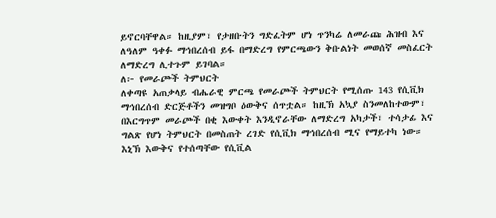ይኖርባቸዋል። ከዚያም፣ የታዘቡትን ግድፈትም ሆነ ጥንካሬ ለመራጩ ሕዝብ እና ለዓለም ዓቀፉ ማኅበረሰብ ይፋ በማድረግ የምርጫውን ቅቡልነት መወሰኛ መስፈርት ለማድረግ ሊተጉም ይገባል።
ለ፦ የመራጮች ትምህርት
ለቀጣዩ አጠቃላይ ብሔራዊ ምርጫ የመራጮች ትምህርት የሚሰጡ 143 የሲቪክ ማኅበረሰብ ድርጅቶችን መዝግቦ ዕውቅና ሰጥቷል። ከዚኽ አኳያ ስንመለከተውም፣ በእርግጥም መራጮች በቂ እውቀት እንዲኖራቸው ለማድረግ አካታች፣ ተሳታፊ እና ግልጽ የሆነ ትምህርት በመስጠት ረገድ የሲቪክ ማኅበረሰብ ሚና የማይተካ ነው።
እኒኽ እውቅና የተሰጣቸው የሲቪል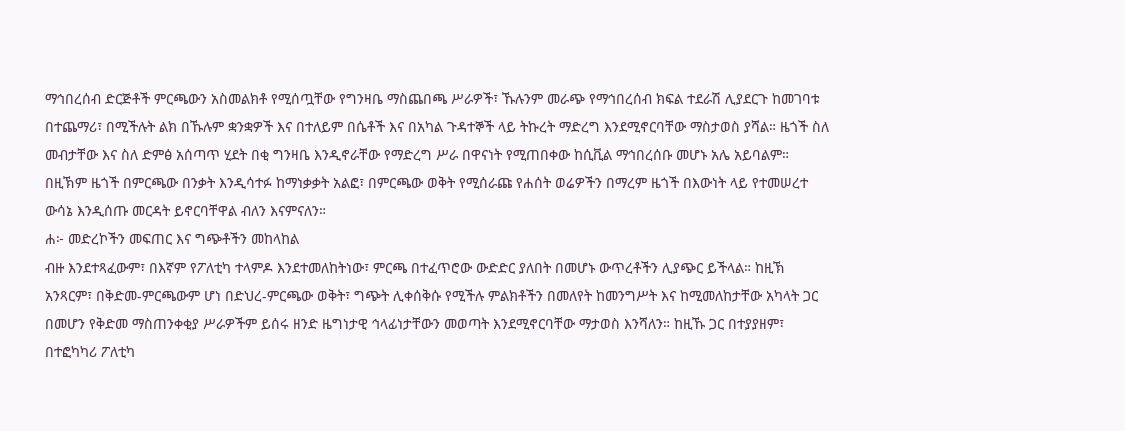ማኅበረሰብ ድርጅቶች ምርጫውን አስመልክቶ የሚሰጧቸው የግንዛቤ ማስጨበጫ ሥራዎች፣ ኹሉንም መራጭ የማኅበረሰብ ክፍል ተደራሽ ሊያደርጉ ከመገባቱ በተጨማሪ፣ በሚችሉት ልክ በኹሉም ቋንቋዎች እና በተለይም በሴቶች እና በአካል ጉዳተኞች ላይ ትኩረት ማድረግ እንደሚኖርባቸው ማስታወስ ያሻል። ዜጎች ስለ መብታቸው እና ስለ ድምፅ አሰጣጥ ሂደት በቂ ግንዛቤ እንዲኖራቸው የማድረግ ሥራ በዋናነት የሚጠበቀው ከሲቪል ማኅበረሰቡ መሆኑ አሌ አይባልም። በዚኽም ዜጎች በምርጫው በንቃት እንዲሳተፉ ከማነቃቃት አልፎ፣ በምርጫው ወቅት የሚሰራጩ የሐሰት ወሬዎችን በማረም ዜጎች በእውነት ላይ የተመሠረተ ውሳኔ እንዲሰጡ መርዳት ይኖርባቸዋል ብለን እናምናለን።
ሐ፦ መድረኮችን መፍጠር እና ግጭቶችን መከላከል
ብዙ እንደተጻፈውም፣ በእኛም የፖለቲካ ተላምዶ እንደተመለከትነው፣ ምርጫ በተፈጥሮው ውድድር ያለበት በመሆኑ ውጥረቶችን ሊያጭር ይችላል። ከዚኽ አንጻርም፣ በቅድመ-ምርጫውም ሆነ በድህረ-ምርጫው ወቅት፣ ግጭት ሊቀሰቅሱ የሚችሉ ምልክቶችን በመለየት ከመንግሥት እና ከሚመለከታቸው አካላት ጋር በመሆን የቅድመ ማስጠንቀቂያ ሥራዎችም ይሰሩ ዘንድ ዜግነታዊ ኅላፊነታቸውን መወጣት እንደሚኖርባቸው ማታወስ እንሻለን። ከዚኹ ጋር በተያያዘም፣ በተፎካካሪ ፖለቲካ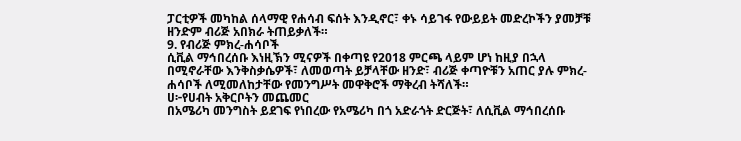ፓርቲዎች መካከል ሰላማዊ የሐሳብ ፍሰት እንዲኖር፣ ቀኑ ሳይገፋ የውይይት መድረኮችን ያመቻቹ ዘንድም ብሪጅ አበክራ ትጠይቃለች።
9. የብሪጅ ምክረ-ሐሳቦች
ሲቪል ማኅበረሰቡ እነዚኽን ሚናዎች በቀጣዩ የ2018 ምርጫ ላይም ሆነ ከዚያ በኋላ በሚኖራቸው እንቅስቃሴዎች፣ ለመወጣት ይቻላቸው ዘንድ፣ ብሪጅ ቀጣዮቹን አጠር ያሉ ምክረ-ሐሳቦች ለሚመለከታቸው የመንግሥት መዋቅሮች ማቅረብ ትሻለች።
ሀ፦የሀብት አቅርቦትን መጨመር
በአሜሪካ መንግስት ይደገፍ የነበረው የአሜሪካ በጎ አድራጎት ድርጅት፣ ለሲቪል ማኅበረሰቡ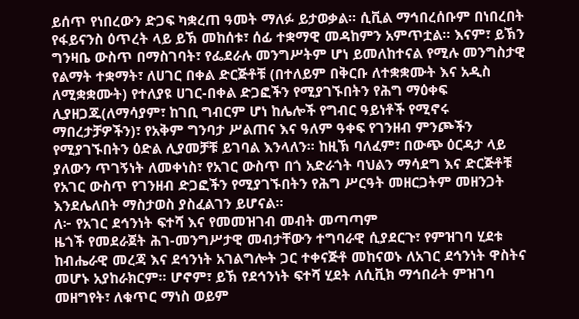ይሰጥ የነበረውን ድጋፍ ካቋረጠ ዓመት ማለፉ ይታወቃል። ሲቪል ማኅበረሰቡም በነበረበት የፋይናንስ ዕጥረት ላይ ይኽ መከሰቱ፣ ሰፊ ተቋማዊ መዳከምን አምጥቷል። እናም፣ ይኽን ግንዛቤ ውስጥ በማስገባት፣ የፌደራሉ መንግሥትም ሆነ ይመለከተናል የሚሉ መንግስታዊ የልማት ተቋማት፣ ለሀገር በቀል ድርጅቶቹ (በተለይም በቅርቡ ለተቋቋሙት እና አዲስ ለሚቋቋሙት) የተለያዩ ሀገር-በቀል ድጋፎችን የሚያገኙበትን የሕግ ማዕቀፍ ሊያዘጋጁ(ለማሳያም፣ ከገቢ ግብርም ሆነ ከሌሎች የግብር ዓይነቶች የሚኖሩ ማበረታቻዎችን)፣ የአቅም ግንባታ ሥልጠና እና ዓለም ዓቀፍ የገንዘብ ምንጮችን የሚያገኙበትን ዕድል ሊያመቻቹ ይገባል እንላለን። ከዚኽ ባለፈም፣ በውጭ ዕርዳታ ላይ ያለውን ጥገኝነት ለመቀነስ፣ የአገር ውስጥ በጎ አድራጎት ባህልን ማሳደግ እና ድርጅቶቹ የአገር ውስጥ የገንዘብ ድጋፎችን የሚያገኙበትን የሕግ ሥርዓት መዘርጋትም መዘንጋት እንደሌለበት ማስታወስ ያስፈልገን ይሆናል።
ለ፦ የአገር ደኅንነት ፍተሻ እና የመመዝገብ መብት መጣጣም
ዜጎች የመደራጀት ሕገ-መንግሥታዊ መብታቸውን ተግባራዊ ሲያደርጉ፣ የምዝገባ ሂደቱ ከብሔራዊ መረጃ እና ደኅንነት አገልግሎት ጋር ተቀናጅቶ መከናወኑ ለአገር ደኅንነት ዋስትና መሆኑ አያከራክርም። ሆኖም፣ ይኽ የደኅንነት ፍተሻ ሂደት ለሲቪክ ማኅበራት ምዝገባ መዘግየት፣ ለቁጥር ማነስ ወይም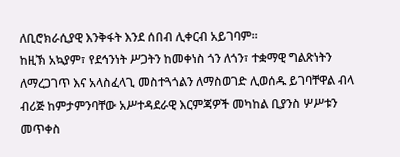ለቢሮክራሲያዊ እንቅፋት እንደ ሰበብ ሊቀርብ አይገባም።
ከዚኽ አኳያም፣ የደኅንነት ሥጋትን ከመቀነስ ጎን ለጎን፣ ተቋማዊ ግልጽነትን ለማረጋገጥ እና አላስፈላጊ መስተጓጎልን ለማስወገድ ሊወሰዱ ይገባቸዋል ብላ ብሪጅ ከምታምንባቸው አሥተዳደራዊ እርምጃዎች መካከል ቢያንስ ሦሥቱን መጥቀስ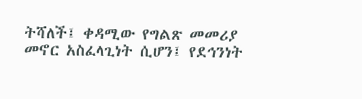ትሻለች፤ ቀዳሚው የግልጽ መመሪያ መኖር አስፈላጊነት ሲሆን፤ የደኅንነት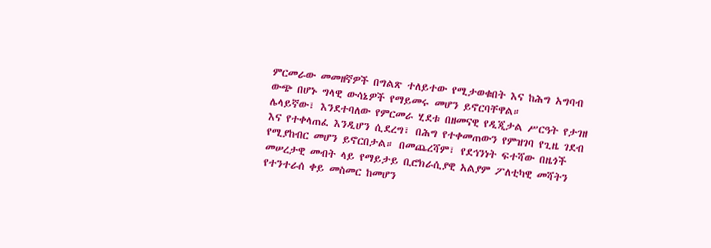ምርመራው መመዘኛዎች በግልጽ ተለይተው የሚታወቁበት እና ከሕግ አግባብ ውጭ በሆኑ ግላዊ ውሳኔዎች የማይመሩ መሆን ይኖርባቸዋል።
ሌላይኛው፣ እንደተባለው የምርመራ ሂደቱ በዘመናዊ የዲጂታል ሥርዓት የታገዘ እና የተቀላጠፈ እንዲሆን ሲደረግ፣ በሕግ የተቀመጠውን የምዝገባ የጊዜ ገደብ የሚያከብር መሆን ይኖርበታል። በመጨረሻም፣ የደኅንነት ፍተሻው በዜጎች መሠረታዊ መብት ላይ የማይታይ ቢሮክራሲያዊ አልያም ፖለቲካዊ መሻትን የተንተራሰ ቀይ መስመር ከመሆን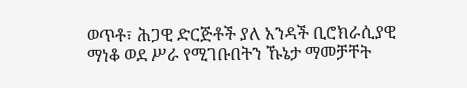ወጥቶ፣ ሕጋዊ ድርጅቶች ያለ አንዳች ቢሮክራሲያዊ ማነቆ ወደ ሥራ የሚገቡበትን ኹኔታ ማመቻቸት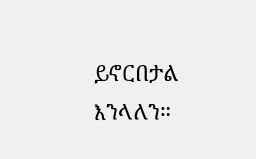ይኖርበታል እንላለን።